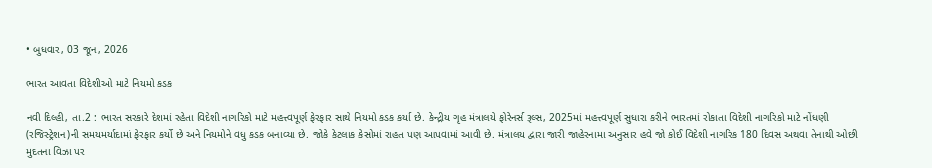• બુધવાર, 03 જૂન, 2026

ભારત આવતા વિદેશીઓ માટે નિયમો કડક

નવી દિલ્હી, તા.2 : ભારત સરકારે દેશમાં રહેતા વિદેશી નાગરિકો માટે મહત્ત્વપૂર્ણ ફેરફાર સાથે નિયમો કડક કર્યા છે. કેન્દ્રીય ગૃહ મંત્રાલયે ફોરેનર્સ રૂલ્સ, 2025માં મહત્ત્વપૂર્ણ સુધારા કરીને ભારતમાં રોકાતા વિદેશી નાગરિકો માટે નોંધણી (રજિસ્ટ્રેશન)ની સમયમર્યાદામાં ફેરફાર કર્યો છે અને નિયમોને વધુ કડક બનાવ્યા છે. જોકે કેટલાક કેસોમાં રાહત પણ આપવામાં આવી છે. મંત્રાલય દ્વારા જારી જાહેરનામા અનુસાર હવે જો કોઈ વિદેશી નાગરિક 180 દિવસ અથવા તેનાથી ઓછી મુદતના વિઝા પર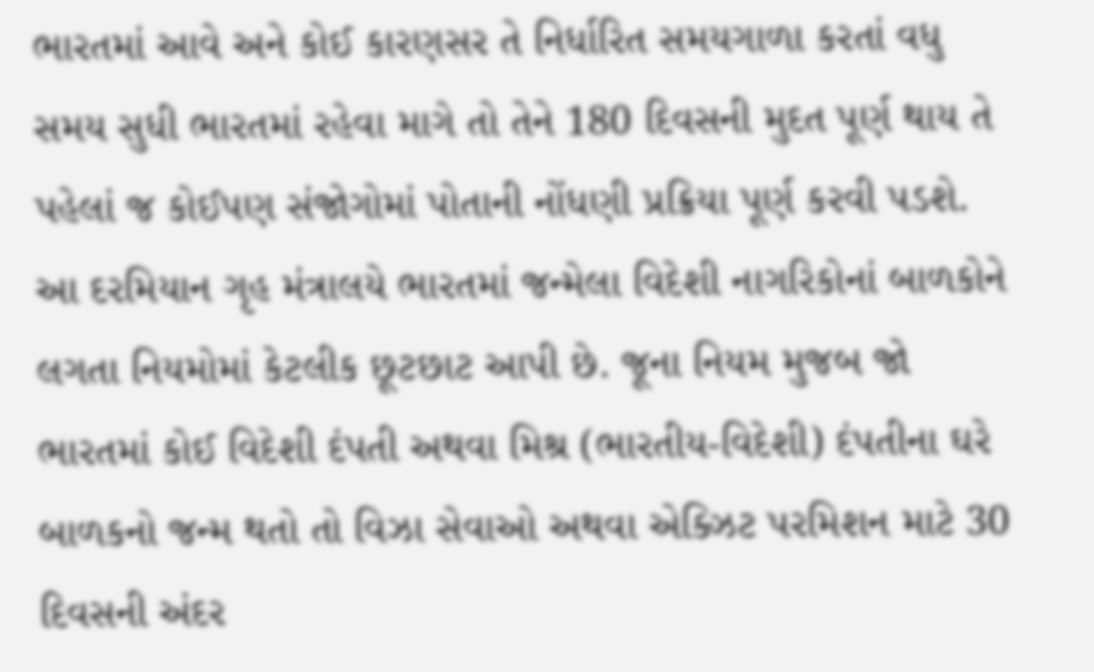ભારતમાં આવે અને કોઈ કારણસર તે નિર્ધારિત સમયગાળા કરતાં વધુ સમય સુધી ભારતમાં રહેવા માગે તો તેને 180 દિવસની મુદત પૂર્ણ થાય તે પહેલાં જ કોઈપણ સંજોગોમાં પોતાની નોંધણી પ્રક્રિયા પૂર્ણ કરવી પડશે. આ દરમિયાન ગૃહ મંત્રાલયે ભારતમાં જન્મેલા વિદેશી નાગરિકોનાં બાળકોને લગતા નિયમોમાં કેટલીક છૂટછાટ આપી છે. જૂના નિયમ મુજબ જો ભારતમાં કોઈ વિદેશી દંપતી અથવા મિશ્ર (ભારતીય-વિદેશી) દંપતીના ઘરે બાળકનો જન્મ થતો તો વિઝા સેવાઓ અથવા એક્ઝિટ પરમિશન માટે 30 દિવસની અંદર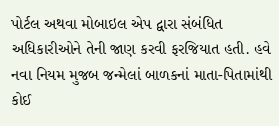પોર્ટલ અથવા મોબાઇલ એપ દ્વારા સંબંધિત અધિકારીઓને તેની જાણ કરવી ફરજિયાત હતી. હવે નવા નિયમ મુજબ જન્મેલાં બાળકનાં માતા-પિતામાંથી કોઈ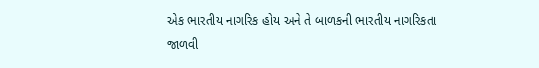એક ભારતીય નાગરિક હોય અને તે બાળકની ભારતીય નાગરિકતા જાળવી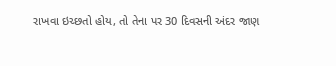રાખવા ઇચ્છતો હોય, તો તેના પર 30 દિવસની અંદર જાણ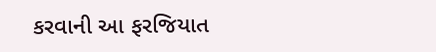કરવાની આ ફરજિયાત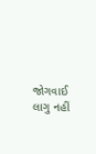જોગવાઈ લાગુ નહીં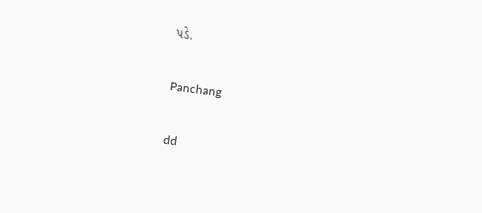પડે.

Panchang

dd